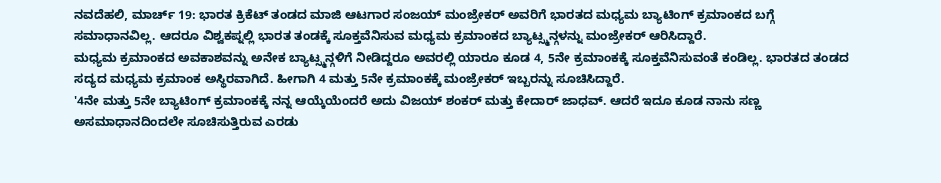ನವದೆಹಲಿ, ಮಾರ್ಚ್ 19: ಭಾರತ ಕ್ರಿಕೆಟ್ ತಂಡದ ಮಾಜಿ ಆಟಗಾರ ಸಂಜಯ್ ಮಂಜ್ರೇಕರ್ ಅವರಿಗೆ ಭಾರತದ ಮಧ್ಯಮ ಬ್ಯಾಟಿಂಗ್ ಕ್ರಮಾಂಕದ ಬಗ್ಗೆ ಸಮಾಧಾನವಿಲ್ಲ. ಆದರೂ ವಿಶ್ವಕಪ್ನಲ್ಲಿ ಭಾರತ ತಂಡಕ್ಕೆ ಸೂಕ್ತವೆನಿಸುವ ಮಧ್ಯಮ ಕ್ರಮಾಂಕದ ಬ್ಯಾಟ್ಸ್ಮನ್ಗಳನ್ನು ಮಂಜ್ರೇಕರ್ ಆರಿಸಿದ್ದಾರೆ.
ಮಧ್ಯಮ ಕ್ರಮಾಂಕದ ಅವಕಾಶವನ್ನು ಅನೇಕ ಬ್ಯಾಟ್ಸ್ಮನ್ಗಳಿಗೆ ನೀಡಿದ್ದರೂ ಅವರಲ್ಲಿ ಯಾರೂ ಕೂಡ 4, 5ನೇ ಕ್ರಮಾಂಕಕ್ಕೆ ಸೂಕ್ತವೆನಿಸುವಂತೆ ಕಂಡಿಲ್ಲ. ಭಾರತದ ತಂಡದ ಸದ್ಯದ ಮಧ್ಯಮ ಕ್ರಮಾಂಕ ಅಸ್ಥಿರವಾಗಿದೆ. ಹೀಗಾಗಿ 4 ಮತ್ತು 5ನೇ ಕ್ರಮಾಂಕಕ್ಕೆ ಮಂಜ್ರೇಕರ್ ಇಬ್ಬರನ್ನು ಸೂಚಿಸಿದ್ದಾರೆ.
'4ನೇ ಮತ್ತು 5ನೇ ಬ್ಯಾಟಿಂಗ್ ಕ್ರಮಾಂಕಕ್ಕೆ ನನ್ನ ಆಯ್ಕೆಯೆಂದರೆ ಅದು ವಿಜಯ್ ಶಂಕರ್ ಮತ್ತು ಕೇದಾರ್ ಜಾಧವ್. ಆದರೆ ಇದೂ ಕೂಡ ನಾನು ಸಣ್ಣ ಅಸಮಾಧಾನದಿಂದಲೇ ಸೂಚಿಸುತ್ತಿರುವ ಎರಡು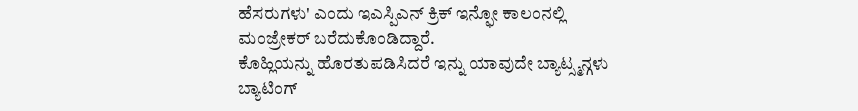ಹೆಸರುಗಳು' ಎಂದು ಇಎಸ್ಪಿಎನ್ ಕ್ರಿಕ್ ಇನ್ಫೋ ಕಾಲಂನಲ್ಲಿ ಮಂಜ್ರೇಕರ್ ಬರೆದುಕೊಂಡಿದ್ದಾರೆ.
ಕೊಹ್ಲಿಯನ್ನು ಹೊರತುಪಡಿಸಿದರೆ ಇನ್ನು ಯಾವುದೇ ಬ್ಯಾಟ್ಸ್ಮನ್ಗಳು ಬ್ಯಾಟಿಂಗ್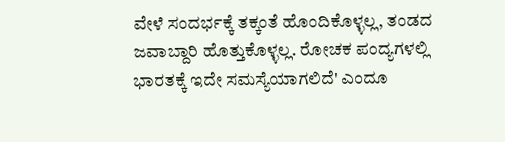ವೇಳೆ ಸಂದರ್ಭಕ್ಕೆ ತಕ್ಕಂತೆ ಹೊಂದಿಕೊಳ್ಳಲ್ಲ, ತಂಡದ ಜವಾಬ್ದಾರಿ ಹೊತ್ತುಕೊಳ್ಳಲ್ಲ. ರೋಚಕ ಪಂದ್ಯಗಳಲ್ಲಿ ಭಾರತಕ್ಕೆ ಇದೇ ಸಮಸ್ಯೆಯಾಗಲಿದೆ' ಎಂದೂ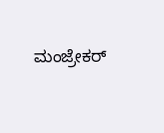ಮಂಜ್ರೇಕರ್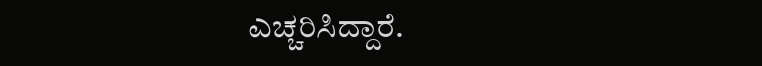ಎಚ್ಚರಿಸಿದ್ದಾರೆ.